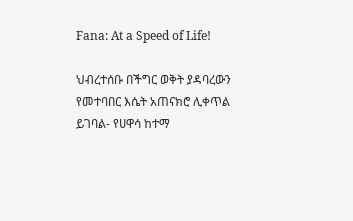Fana: At a Speed of Life!

ህብረተሰቡ በችግር ወቅት ያዳባረውን የመተባበር እሴት አጠናክሮ ሊቀጥል ይገባል- የሀዋሳ ከተማ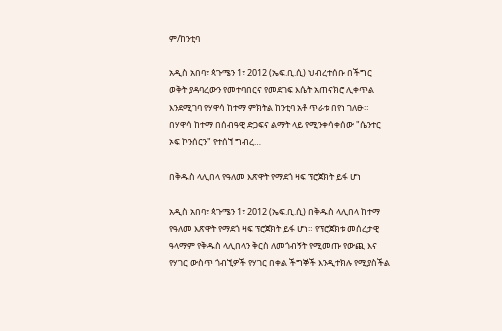ም/ከንቲባ

አዲስ አበባ፣ ጳጉሜን 1፣ 2012 (ኤፍ.ቢ.ሲ) ህብረተሰቡ በችግር ወቅት ያዳባረውን የመተባበርና የመደገፍ እሴት አጠናክሮ ሊቀጥል እንደሚገባ የሃዋሳ ከተማ ምክትል ከንቲባ አቶ ጥራቱ በየነ ገለፁ። በሃዋሳ ከተማ በሰብዓዊ ድጋፍና ልማት ላይ የሚንቀሳቀሰው "ሴንተር ኦፍ ኮንሰርን" የተሰኘ ግብረ…

በቅዱስ ላሊበላ የዓለመ እጽዋት የማደጎ ዛፍ ፕሮጀክት ይፋ ሆነ

አዲስ አበባ፣ ጳጉሜን 1፣ 2012 (ኤፍ.ቢ.ሲ) በቅዱስ ላሊበላ ከተማ የዓለመ እጽዋት የማደጎ ዛፍ ፕሮጀክት ይፋ ሆነ። የፕሮጀክቱ መሰረታዊ ዓላማም የቅዱስ ላሊበላን ቅርስ ለመጎብኝት የሚመጡ የውጪ እና የሃገር ውስጥ ጎብኚዎች የሃገር በቀል ችግኞች እንዲተክሉ የሚያስችል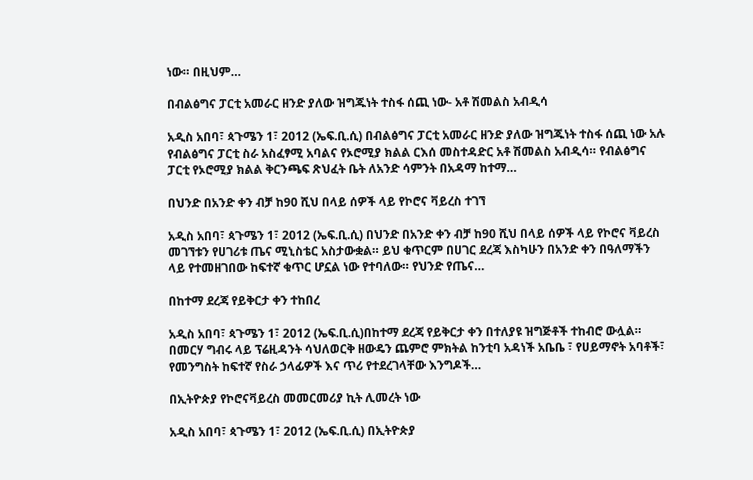ነው። በዚህም…

በብልፅግና ፓርቲ አመራር ዘንድ ያለው ዝግጁነት ተስፋ ሰጪ ነው- አቶ ሽመልስ አብዲሳ

አዲስ አበባ፣ ጳጉሜን 1፣ 2012 (ኤፍ.ቢ.ሲ) በብልፅግና ፓርቲ አመራር ዘንድ ያለው ዝግጁነት ተስፋ ሰጪ ነው አሉ የብልፅግና ፓርቲ ስራ አስፈፃሚ አባልና የኦሮሚያ ክልል ርእሰ መስተዳድር አቶ ሽመልስ አብዲሳ። የብልፅግና ፓርቲ የኦሮሚያ ክልል ቅርንጫፍ ጽህፈት ቤት ለአንድ ሳምንት በአዳማ ከተማ…

በህንድ በአንድ ቀን ብቻ ከ90 ሺህ በላይ ሰዎች ላይ የኮሮና ቫይረስ ተገኘ

አዲስ አበባ፣ ጳጉሜን 1፣ 2012 (ኤፍ.ቢ.ሲ) በህንድ በአንድ ቀን ብቻ ከ90 ሺህ በላይ ሰዎች ላይ የኮሮና ቫይረስ መገኘቱን የሀገሪቱ ጤና ሚኒስቴር አስታውቋል። ይህ ቁጥርም በሀገር ደረጃ እስካሁን በአንድ ቀን በዓለማችን ላይ የተመዘገበው ከፍተኛ ቁጥር ሆኗል ነው የተባለው። የህንድ የጤና…

በከተማ ደረጃ የይቅርታ ቀን ተከበረ

አዲስ አበባ፣ ጳጉሜን 1፣ 2012 (ኤፍ.ቢ.ሲ)በከተማ ደረጃ የይቅርታ ቀን በተለያዩ ዝግጅቶች ተከብሮ ውሏል። በመርሃ ግብሩ ላይ ፕሬዚዳንት ሳህለወርቅ ዘውዴን ጨምሮ ምክትል ከንቲባ አዳነች አቤቤ ፣ የሀይማኖት አባቶች፣ የመንግስት ከፍተኛ የስራ ኃላፊዎች እና ጥሪ የተደረገላቸው እንግዶች…

በኢትዮጵያ የኮሮናቫይረስ መመርመሪያ ኪት ሊመረት ነው

አዲስ አበባ፣ ጳጉሜን 1፣ 2012 (ኤፍ.ቢ.ሲ) በኢትዮጵያ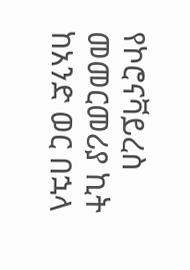የኮሮናቫይረስ መመርመሪያ ኪት ከአንድ ወር በኋላ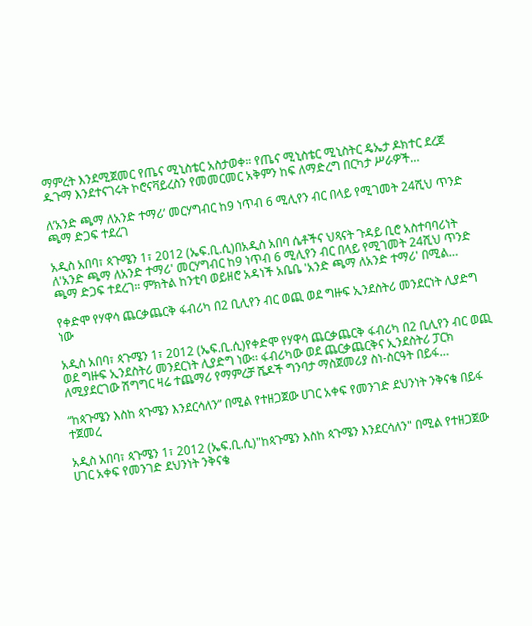ማምረት እንደሚጀመር የጤና ሚኒስቴር አስታወቀ። የጤና ሚኒስቴር ሚኒስትር ዴኤታ ዶክተር ደረጀ ዱጉማ እንደተናገሩት ኮሮናቫይረስን የመመርመር አቅምን ከፍ ለማድረግ በርካታ ሥራዎች…

ለ’አንድ ጫማ ለአንድ ተማሪ’ መርሃግብር ከ9 ነጥብ 6 ሚሊየን ብር በላይ የሚገመት 24ሺህ ጥንድ ጫማ ድጋፍ ተደረገ

አዲስ አበባ፣ ጳጉሜን 1፣ 2012 (ኤፍ.ቢ.ሲ)በአዲስ አበባ ሴቶችና ህጻናት ጉዳይ ቢሮ አስተባባሪነት ለ'አንድ ጫማ ለአንድ ተማሪ' መርሃግብር ከ9 ነጥብ 6 ሚሊየን ብር በላይ የሚገመት 24ሺህ ጥንድ ጫማ ድጋፍ ተደረገ። ምክትል ከንቲባ ወይዘሮ አዳነች አቤቤ 'አንድ ጫማ ለአንድ ተማሪ' በሚል…

የቀድሞ የሃዋሳ ጨርቃጨርቅ ፋብሪካ በ2 ቢሊየን ብር ወጪ ወደ ግዙፍ ኢንደስትሪ መንደርነት ሊያድግ ነው

አዲስ አበባ፣ ጳጉሜን 1፣ 2012 (ኤፍ.ቢ.ሲ)የቀድሞ የሃዋሳ ጨርቃጨርቅ ፋብሪካ በ2 ቢሊየን ብር ወጪ ወደ ግዙፍ ኢንደስትሪ መንደርነት ሊያድግ ነው፡፡ ፋብሪካው ወደ ጨርቃጨርቅና ኢንደስትሪ ፓርክ ለሚያደርገው ሽግግር ዛሬ ተጨማሪ የማምረቻ ሼዶች ግንባታ ማስጀመሪያ ስነ-ስርዓት በይፋ…

“ከጳጉሜን እስከ ጳጉሜን እንደርሳለን” በሚል የተዘጋጀው ሀገር አቀፍ የመንገድ ደህንነት ንቅናቄ በይፋ ተጀመረ

አዲስ አበባ፣ ጳጉሜን 1፣ 2012 (ኤፍ.ቢ.ሲ)"ከጳጉሜን እስከ ጳጉሜን እንደርሳለን" በሚል የተዘጋጀው ሀገር አቀፍ የመንገድ ደህንነት ንቅናቄ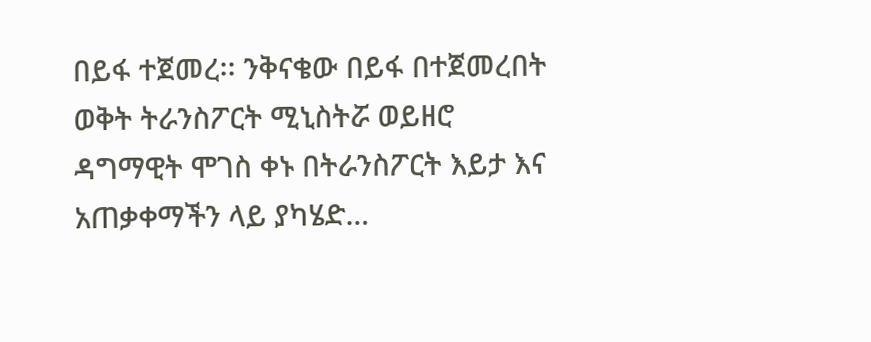በይፋ ተጀመረ፡፡ ንቅናቄው በይፋ በተጀመረበት ወቅት ትራንስፖርት ሚኒስትሯ ወይዘሮ ዳግማዊት ሞገስ ቀኑ በትራንስፖርት እይታ እና አጠቃቀማችን ላይ ያካሄድ…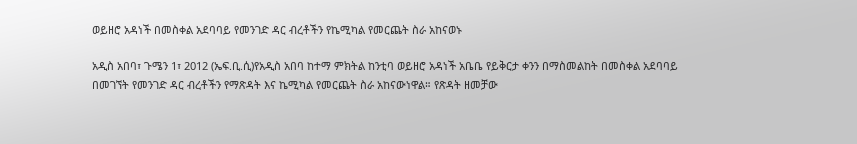ወይዘሮ አዳነች በመስቀል አደባባይ የመንገድ ዳር ብረቶችን የኬሚካል የመርጨት ስራ አከናወኑ

አዲስ አበባ፣ ጉሜን 1፣ 2012 (ኤፍ.ቢ.ሲ)የአዲስ አበባ ከተማ ምክትል ከንቲባ ወይዘሮ አዳነች አቤቤ የይቅርታ ቀንን በማስመልከት በመስቀል አደባባይ በመገኘት የመንገድ ዳር ብረቶችን የማጽዳት እና ኬሚካል የመርጨት ስራ አከናውነዋል። የጽዳት ዘመቻው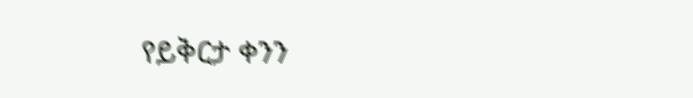የይቅርታ ቀንን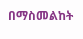በማስመልከት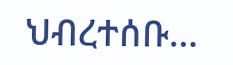ህብረተሰቡ…